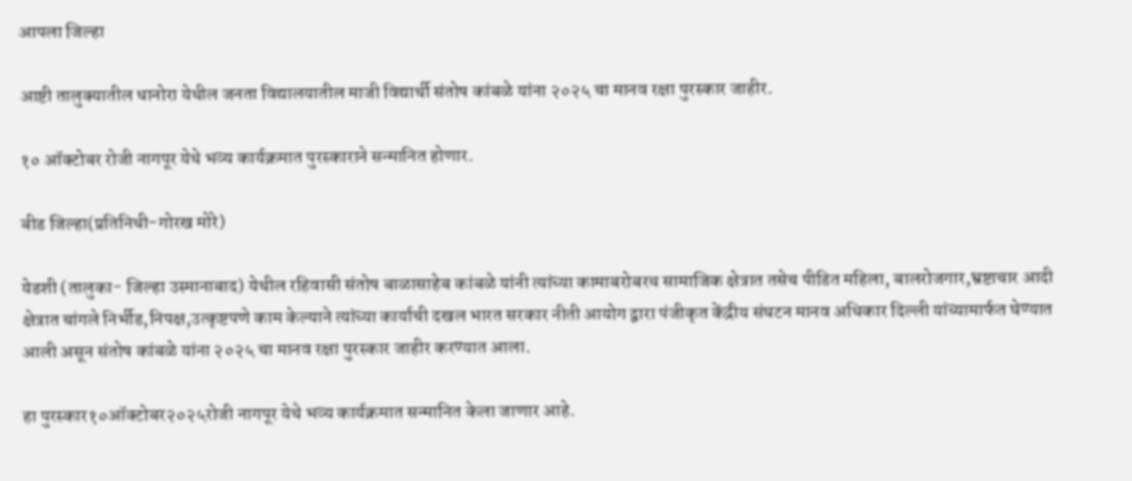आपला जिल्हा

आष्टी तालुक्यातील धानोरा येथील जनता विद्यालयातील माजी विद्यार्थी संतोष कांबळे यांना २०२५ चा मानव रक्षा पुरस्कार जाहीर.

१० ऑक्टोबर रोजी नागपूर येथे भव्य कार्यक्रमात पुरस्काराने सन्मानित होणार.

बीड जिल्हा(प्रतिनिधी-गोरख मोरे)

येडशी (तालुका- जिल्हा उस्मानाबाद) येथील रहिवासी संतोष बाळासाहेब कांबळे यांनी त्यांच्या कामाबरोबरच सामाजिक क्षेत्रात तसेच पीडित महिला, बालरोजगार,भ्रष्टाचार आदी क्षेत्रात चांगले निर्भीड,निपक्ष,उत्कृष्टपणे काम केल्याने त्यांच्या कार्याची दखल भारत सरकार नीती आयोग द्वारा पंजीकृत केंद्रीय संघटन मानव अधिकार दिल्ली यांच्यामार्फत घेण्यात आली असून संतोष कांबळे यांना २०२५ चा मानव रक्षा पुरस्कार जाहीर करण्यात आला.

हा पुरस्कार१०ऑक्टोबर२०२५रोजी नागपूर येथे भव्य कार्यक्रमात सन्मानित केला जाणार आहे.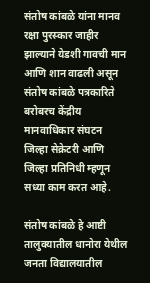संतोष कांबळे यांना मानव रक्षा पुरस्कार जाहीर झाल्याने येडशी गावची मान आणि शान वाढली असून संतोष कांबळे पत्रकारिते बरोबरच केंद्रीय मानवाधिकार संघटन जिल्हा सेक्रेटरी आणि जिल्हा प्रतिनिधी म्हणून सध्या काम करत आहे.

संतोष कांबळे हे आष्टी तालुक्यातील धानोरा येथील जनता विद्यालयातील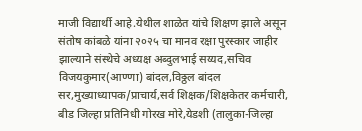माजी विद्यार्थी आहे.येथील शाळेत यांचे शिक्षण झाले असून संतोष कांबळे यांना २०२५ चा मानव रक्षा पुरस्कार जाहीर झाल्याने संस्थेचे अध्यक्ष अब्दुलभाई सय्यद,सचिव विजयकुमार(आण्णा) बांदल,विठ्ठल बांदल सर,मुख्याध्यापक/प्राचार्य,सर्व शिक्षक/शिक्षकेतर कर्मचारी, बीड जिल्हा प्रतिनिधी गोरख मोरे,येडशी (तालुका-जिल्हा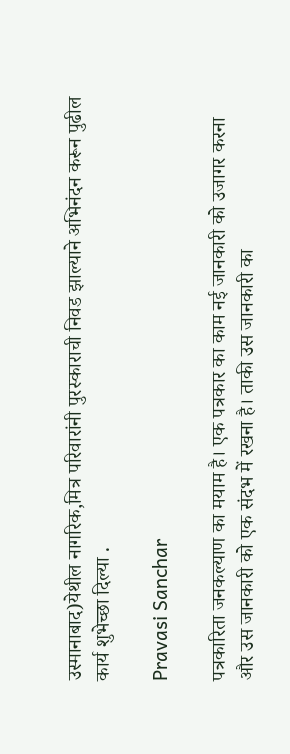उस्मानाबाद)येथील नागरिक,मित्र परिवारांनी पुरस्काराची निवड झाल्याने अभिनंदन करून पुढील कार्य शुभेच्छा दिल्या .

Pravasi Sanchar

पत्रकारिता जनकल्याण का मयाम है। एक पत्रकार का काम नई जानकारी को उजागर करना और उस जानकारी को एक संदभ में रखना है। ताकी उस जानकारी का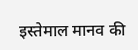इस्तेमाल मानव की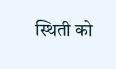स्थिती को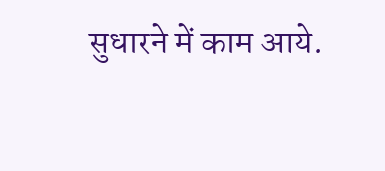सुधारने में काम आये.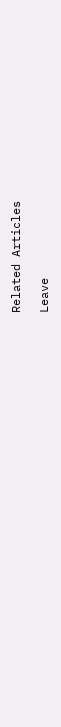Related Articles

Leave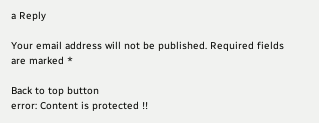a Reply

Your email address will not be published. Required fields are marked *

Back to top button
error: Content is protected !!